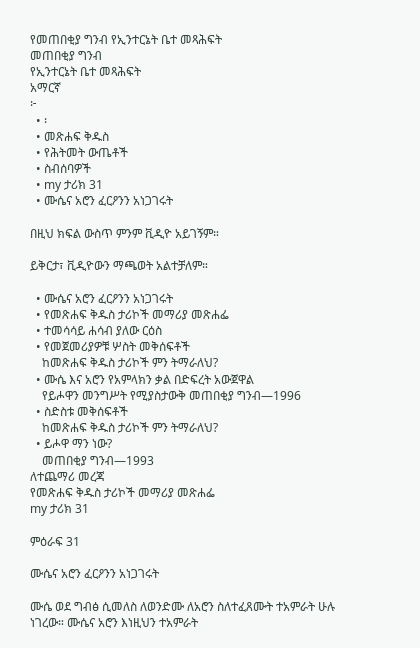የመጠበቂያ ግንብ የኢንተርኔት ቤተ መጻሕፍት
መጠበቂያ ግንብ
የኢንተርኔት ቤተ መጻሕፍት
አማርኛ
፦
  • ፡
  • መጽሐፍ ቅዱስ
  • የሕትመት ውጤቶች
  • ስብሰባዎች
  • my ታሪክ 31
  • ሙሴና አሮን ፈርዖንን አነጋገሩት

በዚህ ክፍል ውስጥ ምንም ቪዲዮ አይገኝም።

ይቅርታ፣ ቪዲዮውን ማጫወት አልተቻለም።

  • ሙሴና አሮን ፈርዖንን አነጋገሩት
  • የመጽሐፍ ቅዱስ ታሪኮች መማሪያ መጽሐፌ
  • ተመሳሳይ ሐሳብ ያለው ርዕስ
  • የመጀመሪያዎቹ ሦስት መቅሰፍቶች
    ከመጽሐፍ ቅዱስ ታሪኮች ምን ትማራለህ?
  • ሙሴ እና አሮን የአምላክን ቃል በድፍረት አውጀዋል
    የይሖዋን መንግሥት የሚያስታውቅ መጠበቂያ ግንብ—1996
  • ስድስቱ መቅሰፍቶች
    ከመጽሐፍ ቅዱስ ታሪኮች ምን ትማራለህ?
  • ይሖዋ ማን ነው?
    መጠበቂያ ግንብ—1993
ለተጨማሪ መረጃ
የመጽሐፍ ቅዱስ ታሪኮች መማሪያ መጽሐፌ
my ታሪክ 31

ምዕራፍ 31

ሙሴና አሮን ፈርዖንን አነጋገሩት

ሙሴ ወደ ግብፅ ሲመለስ ለወንድሙ ለአሮን ስለተፈጸሙት ተአምራት ሁሉ ነገረው። ሙሴና አሮን እነዚህን ተአምራት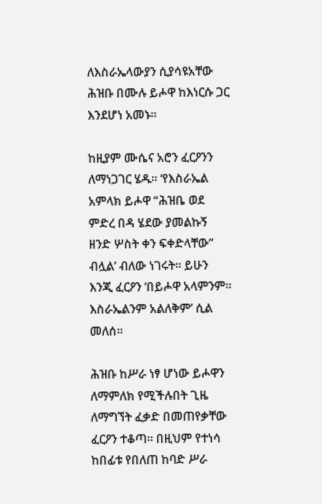ለእስራኤላውያን ሲያሳዩአቸው ሕዝቡ በሙሉ ይሖዋ ከእነርሱ ጋር እንደሆነ አመኑ።

ከዚያም ሙሴና አሮን ፈርዖንን ለማነጋገር ሄዱ። ‘የእስራኤል አምላክ ይሖዋ “ሕዝቤ ወደ ምድረ በዳ ሄደው ያመልኩኝ ዘንድ ሦስት ቀን ፍቀድላቸው” ብሏል’ ብለው ነገሩት። ይሁን እንጂ ፈርዖን ‘በይሖዋ አላምንም። እስራኤልንም አልለቅም’ ሲል መለሰ።

ሕዝቡ ከሥራ ነፃ ሆነው ይሖዋን ለማምለክ የሚችሉበት ጊዜ ለማግኘት ፈቃድ በመጠየቃቸው ፈርዖን ተቆጣ። በዚህም የተነሳ ከበፊቱ የበለጠ ከባድ ሥራ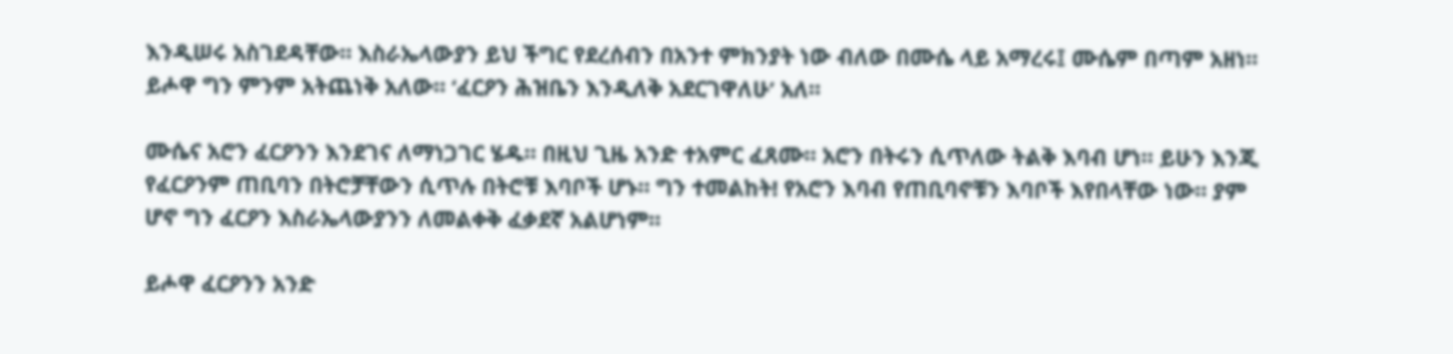እንዲሠሩ አስገደዳቸው። እስራኤላውያን ይህ ችግር የደረሰብን በአንተ ምክንያት ነው ብለው በሙሴ ላይ አማረሩ፤ ሙሴም በጣም አዘነ። ይሖዋ ግን ምንም አትጨነቅ አለው። ‘ፈርዖን ሕዝቤን እንዲለቅ አደርገዋለሁ’ አለ።

ሙሴና አሮን ፈርዖንን እንደገና ለማነጋገር ሄዱ። በዚህ ጊዜ አንድ ተአምር ፈጸሙ። አሮን በትሩን ሲጥለው ትልቅ እባብ ሆነ። ይሁን እንጂ የፈርዖንም ጠቢባን በትሮቻቸውን ሲጥሉ በትሮቹ እባቦች ሆኑ። ግን ተመልከት! የአሮን እባብ የጠቢባኖቹን እባቦች እየበላቸው ነው። ያም ሆኖ ግን ፈርዖን እስራኤላውያንን ለመልቀቅ ፈቃደኛ አልሆነም።

ይሖዋ ፈርዖንን አንድ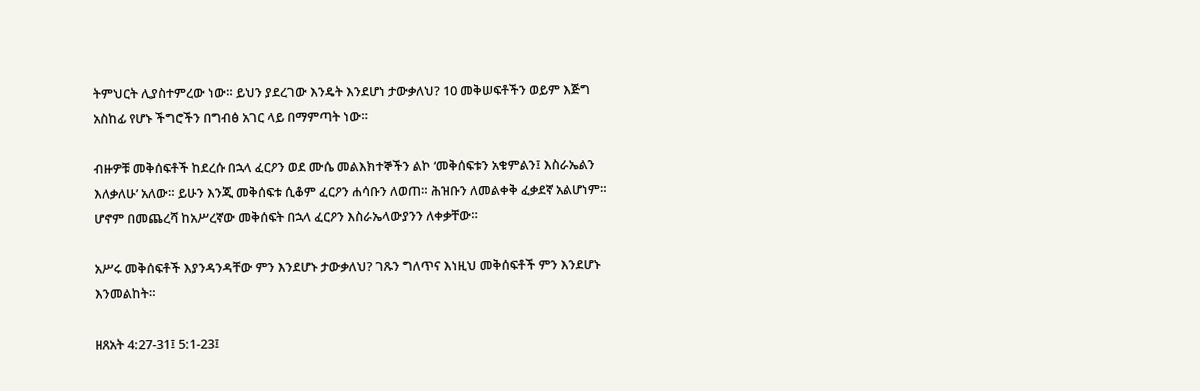ትምህርት ሊያስተምረው ነው። ይህን ያደረገው እንዴት እንደሆነ ታውቃለህ? 10 መቅሠፍቶችን ወይም እጅግ አስከፊ የሆኑ ችግሮችን በግብፅ አገር ላይ በማምጣት ነው።

ብዙዎቹ መቅሰፍቶች ከደረሱ በኋላ ፈርዖን ወደ ሙሴ መልእክተኞችን ልኮ ‘መቅሰፍቱን አቁምልን፤ እስራኤልን እለቃለሁ’ አለው። ይሁን እንጂ መቅሰፍቱ ሲቆም ፈርዖን ሐሳቡን ለወጠ። ሕዝቡን ለመልቀቅ ፈቃደኛ አልሆነም። ሆኖም በመጨረሻ ከአሥረኛው መቅሰፍት በኋላ ፈርዖን እስራኤላውያንን ለቀቃቸው።

አሥሩ መቅሰፍቶች እያንዳንዳቸው ምን እንደሆኑ ታውቃለህ? ገጹን ግለጥና እነዚህ መቅሰፍቶች ምን እንደሆኑ እንመልከት።

ዘጸአት 4:27-31፤ 5:1-23፤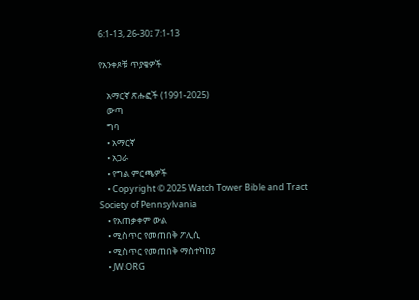6:1-13, 26-30፤ 7:1-13

የአንቀጾቹ ጥያቄዎች

    አማርኛ ጽሑፎች (1991-2025)
    ውጣ
    ግባ
    • አማርኛ
    • አጋራ
    • የግል ምርጫዎች
    • Copyright © 2025 Watch Tower Bible and Tract Society of Pennsylvania
    • የአጠቃቀም ውል
    • ሚስጥር የመጠበቅ ፖሊሲ
    • ሚስጥር የመጠበቅ ማስተካከያ
    • JW.ORG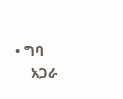• ግባ
    አጋራ